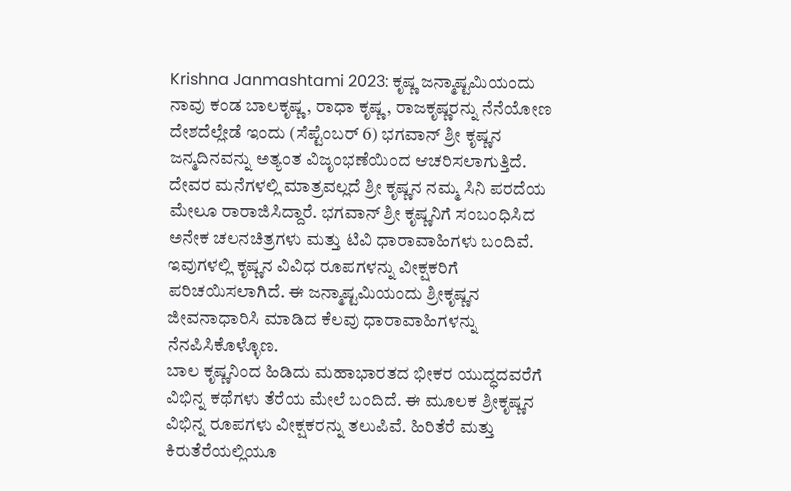Krishna Janmashtami 2023: ಕೃಷ್ಣ ಜನ್ಮಾಷ್ಟಮಿಯಂದು ನಾವು ಕಂಡ ಬಾಲಕೃಷ್ಣ, ರಾಧಾ ಕೃಷ್ಣ, ರಾಜಕೃಷ್ಣರನ್ನು ನೆನೆಯೋಣ
ದೇಶದೆಲ್ಲೇಡೆ ಇಂದು (ಸೆಪ್ಟೆಂಬರ್ 6) ಭಗವಾನ್ ಶ್ರೀ ಕೃಷ್ಣನ ಜನ್ಮದಿನವನ್ನು ಅತ್ಯಂತ ವಿಜೃಂಭಣೆಯಿಂದ ಆಚರಿಸಲಾಗುತ್ತಿದೆ. ದೇವರ ಮನೆಗಳಲ್ಲಿ ಮಾತ್ರವಲ್ಲದೆ ಶ್ರೀ ಕೃಷ್ಣನ ನಮ್ಮ ಸಿನಿ ಪರದೆಯ ಮೇಲೂ ರಾರಾಜಿಸಿದ್ದಾರೆ. ಭಗವಾನ್ ಶ್ರೀ ಕೃಷ್ಣನಿಗೆ ಸಂಬಂಧಿಸಿದ ಅನೇಕ ಚಲನಚಿತ್ರಗಳು ಮತ್ತು ಟಿವಿ ಧಾರಾವಾಹಿಗಳು ಬಂದಿವೆ. ಇವುಗಳಲ್ಲಿ ಕೃಷ್ಣನ ವಿವಿಧ ರೂಪಗಳನ್ನು ವೀಕ್ಷಕರಿಗೆ ಪರಿಚಯಿಸಲಾಗಿದೆ. ಈ ಜನ್ಮಾಷ್ಟಮಿಯಂದು ಶ್ರೀಕೃಷ್ಣನ ಜೀವನಾಧಾರಿಸಿ ಮಾಡಿದ ಕೆಲವು ಧಾರಾವಾಹಿಗಳನ್ನು ನೆನಪಿಸಿಕೊಳ್ಳೊಣ.
ಬಾಲ ಕೃಷ್ಣನಿಂದ ಹಿಡಿದು ಮಹಾಭಾರತದ ಭೀಕರ ಯುದ್ಧದವರೆಗೆ ವಿಭಿನ್ನ ಕಥೆಗಳು ತೆರೆಯ ಮೇಲೆ ಬಂದಿದೆ. ಈ ಮೂಲಕ ಶ್ರೀಕೃಷ್ಣನ ವಿಭಿನ್ನ ರೂಪಗಳು ವೀಕ್ಷಕರನ್ನು ತಲುಪಿವೆ. ಹಿರಿತೆರೆ ಮತ್ತು ಕಿರುತೆರೆಯಲ್ಲಿಯೂ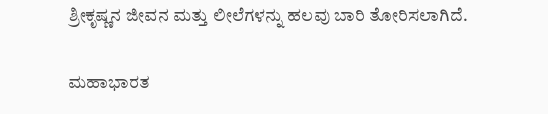ಶ್ರೀಕೃಷ್ಣನ ಜೀವನ ಮತ್ತು ಲೀಲೆಗಳನ್ನು ಹಲವು ಬಾರಿ ತೋರಿಸಲಾಗಿದೆ.

ಮಹಾಭಾರತ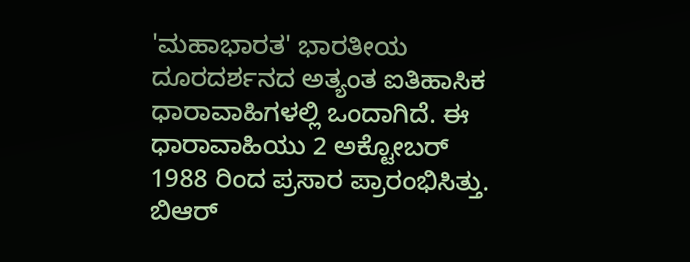'ಮಹಾಭಾರತ' ಭಾರತೀಯ ದೂರದರ್ಶನದ ಅತ್ಯಂತ ಐತಿಹಾಸಿಕ ಧಾರಾವಾಹಿಗಳಲ್ಲಿ ಒಂದಾಗಿದೆ. ಈ ಧಾರಾವಾಹಿಯು 2 ಅಕ್ಟೋಬರ್ 1988 ರಿಂದ ಪ್ರಸಾರ ಪ್ರಾರಂಭಿಸಿತ್ತು. ಬಿಆರ್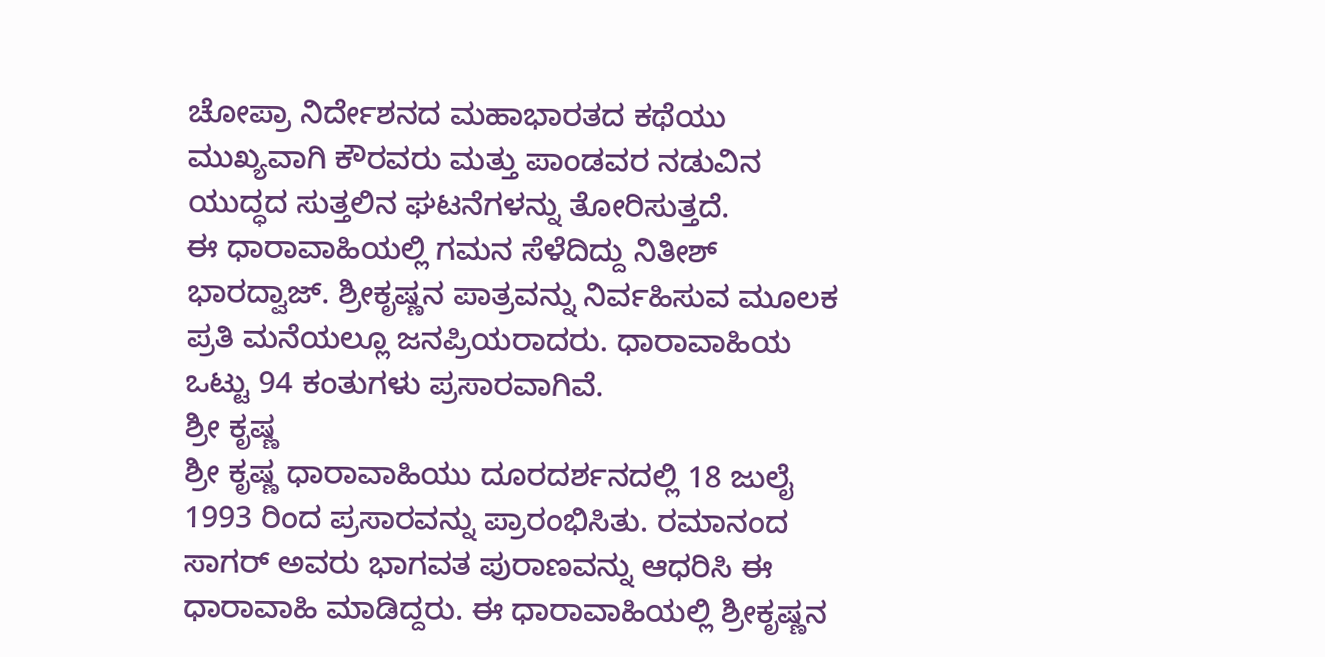ಚೋಪ್ರಾ ನಿರ್ದೇಶನದ ಮಹಾಭಾರತದ ಕಥೆಯು ಮುಖ್ಯವಾಗಿ ಕೌರವರು ಮತ್ತು ಪಾಂಡವರ ನಡುವಿನ ಯುದ್ಧದ ಸುತ್ತಲಿನ ಘಟನೆಗಳನ್ನು ತೋರಿಸುತ್ತದೆ.
ಈ ಧಾರಾವಾಹಿಯಲ್ಲಿ ಗಮನ ಸೆಳೆದಿದ್ದು ನಿತೀಶ್ ಭಾರದ್ವಾಜ್. ಶ್ರೀಕೃಷ್ಣನ ಪಾತ್ರವನ್ನು ನಿರ್ವಹಿಸುವ ಮೂಲಕ ಪ್ರತಿ ಮನೆಯಲ್ಲೂ ಜನಪ್ರಿಯರಾದರು. ಧಾರಾವಾಹಿಯ ಒಟ್ಟು 94 ಕಂತುಗಳು ಪ್ರಸಾರವಾಗಿವೆ.
ಶ್ರೀ ಕೃಷ್ಣ
ಶ್ರೀ ಕೃಷ್ಣ ಧಾರಾವಾಹಿಯು ದೂರದರ್ಶನದಲ್ಲಿ 18 ಜುಲೈ 1993 ರಿಂದ ಪ್ರಸಾರವನ್ನು ಪ್ರಾರಂಭಿಸಿತು. ರಮಾನಂದ ಸಾಗರ್ ಅವರು ಭಾಗವತ ಪುರಾಣವನ್ನು ಆಧರಿಸಿ ಈ ಧಾರಾವಾಹಿ ಮಾಡಿದ್ದರು. ಈ ಧಾರಾವಾಹಿಯಲ್ಲಿ ಶ್ರೀಕೃಷ್ಣನ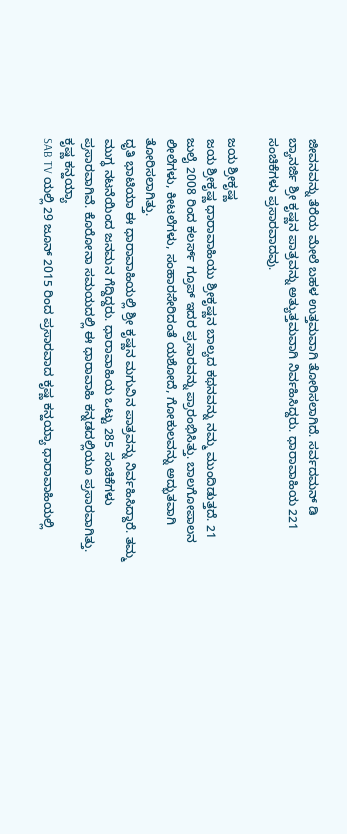ಜೀವನವನ್ನು ತೆರೆಯ ಮೇಲೆ ಬಹಳ ಉತ್ತಮವಾಗಿ ತೋರಿಸಲಾಗಿದೆ. ಸರ್ವದಮನ್ ಡಿ ಬ್ಯಾನರ್ಜಿ ಶ್ರೀ ಕೃಷ್ಣನ ಪಾತ್ರವನ್ನು ಅತ್ಯುತ್ತಮವಾಗಿ ನಿರ್ವಹಿಸಿದ್ದರು. ಧಾರಾವಾಹಿಯ 221 ಸಂಚಿಕೆಗಳು ಪ್ರಸಾರವಾದವು.

ಜಯ ಶ್ರೀಕೃಷ್ಣ
ಜಯ ಶ್ರೀಕೃಷ್ಣ ಧಾರಾವಾಹಿಯು ಶ್ರೀಕೃಷ್ಣನ ಬಾಲ್ಯದ ಕಥನವನ್ನು ನಮ್ಮ ಮುಂದಿಡುತ್ತದೆ. 21 ಜುಲೈ 2008 ರಿಂದ ಕಲರ್ಸ್ ಗ್ರೂಪ್ ಇದರ ಪ್ರಸಾರವನ್ನು ಪ್ರಾರಂಭಿಸಿತ್ತು. ಬಾಲಗೋಪಾಲನ ಲೀಲೆಗಳು, ಕೀಟಲೆಗಳು, ಸಂಹಾರಸೇರಿದಂತೆ ಯಶೋದೆ, ಗೋಕುಲವನ್ನು ಅದ್ಭುತವಾಗಿ ತೋರಿಸಲಾಗಿತ್ತು.
ಧೃತಿ ಭಾಟಿಯಾ ಈ ಧಾರಾವಾಹಿಯಲ್ಲಿ ಶ್ರೀ ಕೃಷ್ಣನ ಮಗುವಿನ ಪಾತ್ರವನ್ನು ನಿರ್ವಹಿಸಿದ್ದಾರೆ. ತಮ್ಮ ಮುಗ್ಧ ನಟನೆಯಿಂದ ಜನಮನ ಗೆದ್ದಿದ್ದರು. ಧಾರಾವಾಹಿಯ ಒಟ್ಟು 285 ಸಂಚಿಕೆಗಳು ಪ್ರಸಾರವಾಗಿವೆ. ಕೊರೋನಾ ಸಮಯದಲ್ಲಿ ಈ ಧಾರಾವಾಹಿ ಕನ್ನಡದಲ್ಲಿಯೂ ಪ್ರಸಾರವಾಗಿತ್ತು.
ಕೃಷ್ಣ ಕನ್ಹಯ್ಯಾ
SAB TV ಯಲ್ಲಿ 29 ಜೂನ್ 2015 ರಿಂದ ಪ್ರಸಾರವಾದ ಕೃಷ್ಣ ಕನ್ಹಯ್ಯಾ ಧಾರಾವಾಹಿಯಲ್ಲಿ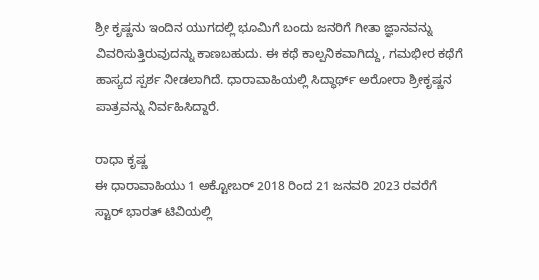ಶ್ರೀ ಕೃಷ್ಣನು ಇಂದಿನ ಯುಗದಲ್ಲಿ ಭೂಮಿಗೆ ಬಂದು ಜನರಿಗೆ ಗೀತಾ ಜ್ಞಾನವನ್ನು ವಿವರಿಸುತ್ತಿರುವುದನ್ನು ಕಾಣಬಹುದು. ಈ ಕಥೆ ಕಾಲ್ಪನಿಕವಾಗಿದ್ದು, ಗಮಭೀರ ಕಥೆಗೆ ಹಾಸ್ಯದ ಸ್ಪರ್ಶ ನೀಡಲಾಗಿದೆ. ಧಾರಾವಾಹಿಯಲ್ಲಿ ಸಿದ್ಧಾರ್ಥ್ ಅರೋರಾ ಶ್ರೀಕೃಷ್ಣನ ಪಾತ್ರವನ್ನು ನಿರ್ವಹಿಸಿದ್ದಾರೆ.

ರಾಧಾ ಕೃಷ್ಣ
ಈ ಧಾರಾವಾಹಿಯು 1 ಅಕ್ಟೋಬರ್ 2018 ರಿಂದ 21 ಜನವರಿ 2023 ರವರೆಗೆ ಸ್ಟಾರ್ ಭಾರತ್ ಟಿವಿಯಲ್ಲಿ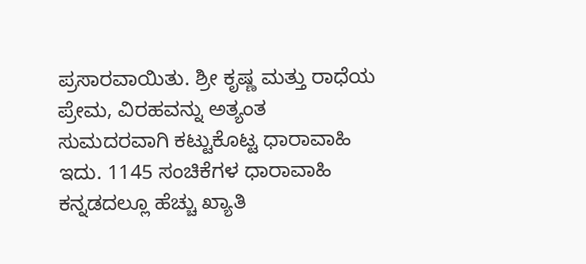ಪ್ರಸಾರವಾಯಿತು. ಶ್ರೀ ಕೃಷ್ಣ ಮತ್ತು ರಾಧೆಯ ಪ್ರೇಮ, ವಿರಹವನ್ನು ಅತ್ಯಂತ ಸುಮದರವಾಗಿ ಕಟ್ಟುಕೊಟ್ಟ ಧಾರಾವಾಹಿ ಇದು. 1145 ಸಂಚಿಕೆಗಳ ಧಾರಾವಾಹಿ ಕನ್ನಡದಲ್ಲೂ ಹೆಚ್ಚು ಖ್ಯಾತಿ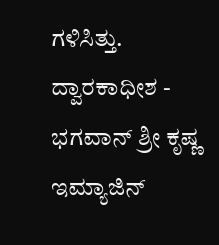ಗಳಿಸಿತ್ತು.
ದ್ವಾರಕಾಧೀಶ - ಭಗವಾನ್ ಶ್ರೀ ಕೃಷ್ಣ
ಇಮ್ಯಾಜಿನ್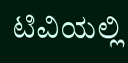ಟಿವಿಯಲ್ಲಿ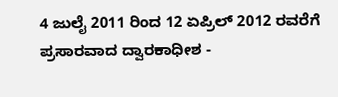4 ಜುಲೈ 2011 ರಿಂದ 12 ಏಪ್ರಿಲ್ 2012 ರವರೆಗೆ ಪ್ರಸಾರವಾದ ದ್ವಾರಕಾಧೀಶ -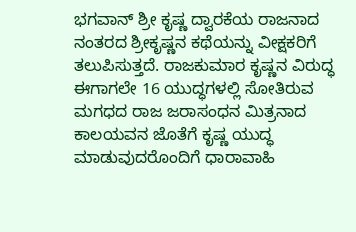ಭಗವಾನ್ ಶ್ರೀ ಕೃಷ್ಣ ದ್ವಾರಕೆಯ ರಾಜನಾದ ನಂತರದ ಶ್ರೀಕೃಷ್ಣನ ಕಥೆಯನ್ನು ವೀಕ್ಷಕರಿಗೆ ತಲುಪಿಸುತ್ತದೆ. ರಾಜಕುಮಾರ ಕೃಷ್ಣನ ವಿರುದ್ಧ ಈಗಾಗಲೇ 16 ಯುದ್ಧಗಳಲ್ಲಿ ಸೋತಿರುವ ಮಗಧದ ರಾಜ ಜರಾಸಂಧನ ಮಿತ್ರನಾದ ಕಾಲಯವನ ಜೊತೆಗೆ ಕೃಷ್ಣ ಯುದ್ಧ ಮಾಡುವುದರೊಂದಿಗೆ ಧಾರಾವಾಹಿ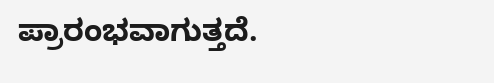ಪ್ರಾರಂಭವಾಗುತ್ತದೆ.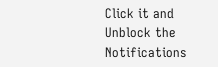Click it and Unblock the Notifications